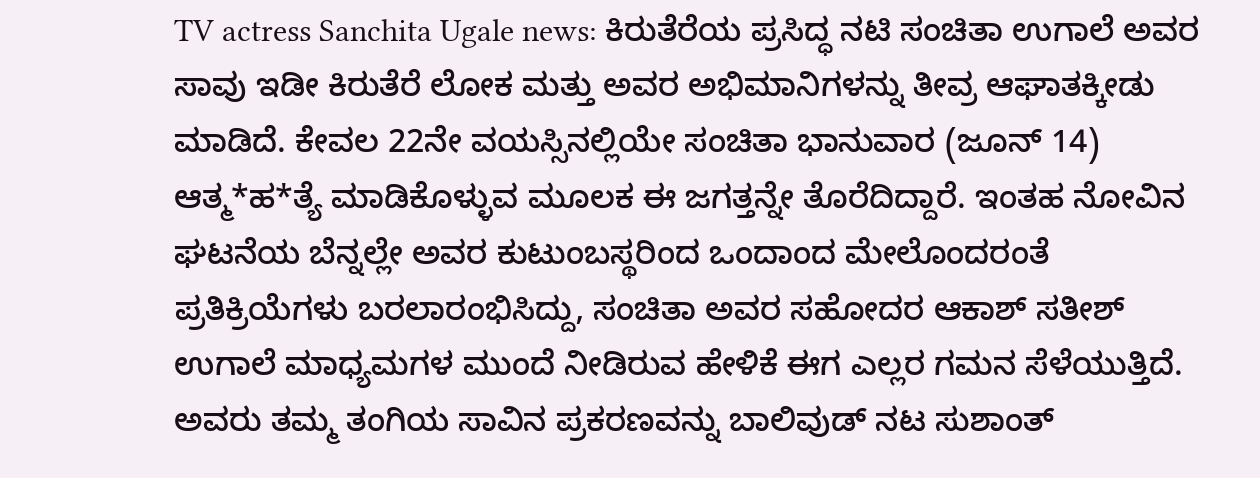TV actress Sanchita Ugale news: ಕಿರುತೆರೆಯ ಪ್ರಸಿದ್ಧ ನಟಿ ಸಂಚಿತಾ ಉಗಾಲೆ ಅವರ ಸಾವು ಇಡೀ ಕಿರುತೆರೆ ಲೋಕ ಮತ್ತು ಅವರ ಅಭಿಮಾನಿಗಳನ್ನು ತೀವ್ರ ಆಘಾತಕ್ಕೀಡು ಮಾಡಿದೆ. ಕೇವಲ 22ನೇ ವಯಸ್ಸಿನಲ್ಲಿಯೇ ಸಂಚಿತಾ ಭಾನುವಾರ (ಜೂನ್ 14) ಆತ್ಮ*ಹ*ತ್ಯೆ ಮಾಡಿಕೊಳ್ಳುವ ಮೂಲಕ ಈ ಜಗತ್ತನ್ನೇ ತೊರೆದಿದ್ದಾರೆ. ಇಂತಹ ನೋವಿನ ಘಟನೆಯ ಬೆನ್ನಲ್ಲೇ ಅವರ ಕುಟುಂಬಸ್ಥರಿಂದ ಒಂದಾಂದ ಮೇಲೊಂದರಂತೆ ಪ್ರತಿಕ್ರಿಯೆಗಳು ಬರಲಾರಂಭಿಸಿದ್ದು, ಸಂಚಿತಾ ಅವರ ಸಹೋದರ ಆಕಾಶ್ ಸತೀಶ್ ಉಗಾಲೆ ಮಾಧ್ಯಮಗಳ ಮುಂದೆ ನೀಡಿರುವ ಹೇಳಿಕೆ ಈಗ ಎಲ್ಲರ ಗಮನ ಸೆಳೆಯುತ್ತಿದೆ. ಅವರು ತಮ್ಮ ತಂಗಿಯ ಸಾವಿನ ಪ್ರಕರಣವನ್ನು ಬಾಲಿವುಡ್ ನಟ ಸುಶಾಂತ್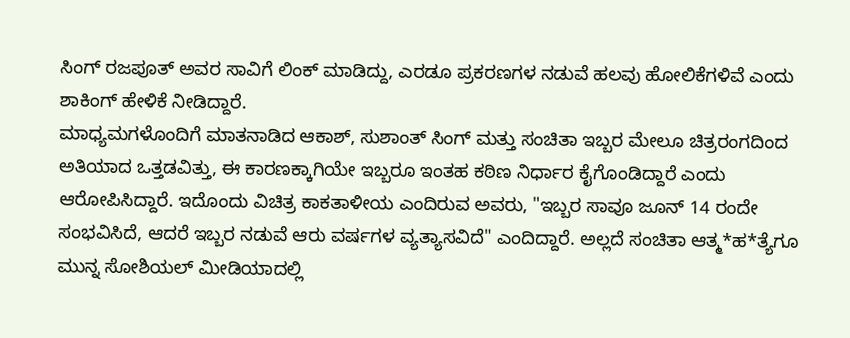ಸಿಂಗ್ ರಜಪೂತ್ ಅವರ ಸಾವಿಗೆ ಲಿಂಕ್ ಮಾಡಿದ್ದು, ಎರಡೂ ಪ್ರಕರಣಗಳ ನಡುವೆ ಹಲವು ಹೋಲಿಕೆಗಳಿವೆ ಎಂದು ಶಾಕಿಂಗ್ ಹೇಳಿಕೆ ನೀಡಿದ್ದಾರೆ.
ಮಾಧ್ಯಮಗಳೊಂದಿಗೆ ಮಾತನಾಡಿದ ಆಕಾಶ್, ಸುಶಾಂತ್ ಸಿಂಗ್ ಮತ್ತು ಸಂಚಿತಾ ಇಬ್ಬರ ಮೇಲೂ ಚಿತ್ರರಂಗದಿಂದ ಅತಿಯಾದ ಒತ್ತಡವಿತ್ತು, ಈ ಕಾರಣಕ್ಕಾಗಿಯೇ ಇಬ್ಬರೂ ಇಂತಹ ಕಠಿಣ ನಿರ್ಧಾರ ಕೈಗೊಂಡಿದ್ದಾರೆ ಎಂದು ಆರೋಪಿಸಿದ್ದಾರೆ. ಇದೊಂದು ವಿಚಿತ್ರ ಕಾಕತಾಳೀಯ ಎಂದಿರುವ ಅವರು, "ಇಬ್ಬರ ಸಾವೂ ಜೂನ್ 14 ರಂದೇ ಸಂಭವಿಸಿದೆ, ಆದರೆ ಇಬ್ಬರ ನಡುವೆ ಆರು ವರ್ಷಗಳ ವ್ಯತ್ಯಾಸವಿದೆ" ಎಂದಿದ್ದಾರೆ. ಅಲ್ಲದೆ ಸಂಚಿತಾ ಆತ್ಮ*ಹ*ತ್ಯೆಗೂ ಮುನ್ನ ಸೋಶಿಯಲ್ ಮೀಡಿಯಾದಲ್ಲಿ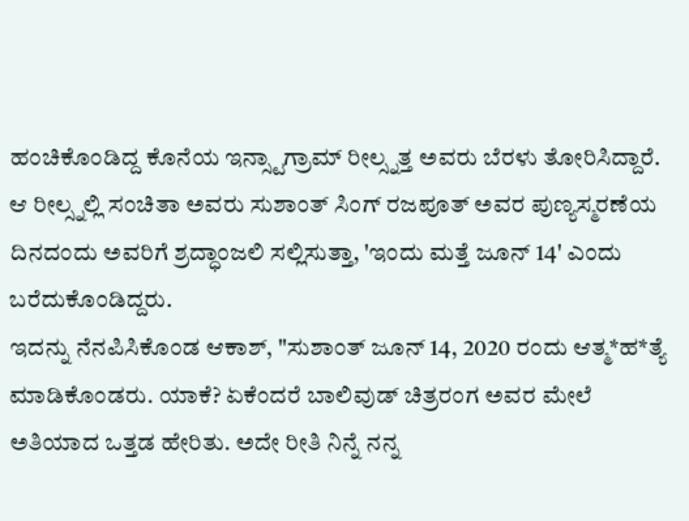ಹಂಚಿಕೊಂಡಿದ್ದ ಕೊನೆಯ ಇನ್ಸ್ಟಾಗ್ರಾಮ್ ರೀಲ್ಸ್ನತ್ತ ಅವರು ಬೆರಳು ತೋರಿಸಿದ್ದಾರೆ. ಆ ರೀಲ್ಸ್ನಲ್ಲಿ ಸಂಚಿತಾ ಅವರು ಸುಶಾಂತ್ ಸಿಂಗ್ ರಜಪೂತ್ ಅವರ ಪುಣ್ಯಸ್ಮರಣೆಯ ದಿನದಂದು ಅವರಿಗೆ ಶ್ರದ್ಧಾಂಜಲಿ ಸಲ್ಲಿಸುತ್ತಾ, 'ಇಂದು ಮತ್ತೆ ಜೂನ್ 14' ಎಂದು ಬರೆದುಕೊಂಡಿದ್ದರು.
ಇದನ್ನು ನೆನಪಿಸಿಕೊಂಡ ಆಕಾಶ್, "ಸುಶಾಂತ್ ಜೂನ್ 14, 2020 ರಂದು ಆತ್ಮ*ಹ*ತ್ಯೆ ಮಾಡಿಕೊಂಡರು. ಯಾಕೆ? ಏಕೆಂದರೆ ಬಾಲಿವುಡ್ ಚಿತ್ರರಂಗ ಅವರ ಮೇಲೆ ಅತಿಯಾದ ಒತ್ತಡ ಹೇರಿತು. ಅದೇ ರೀತಿ ನಿನ್ನೆ ನನ್ನ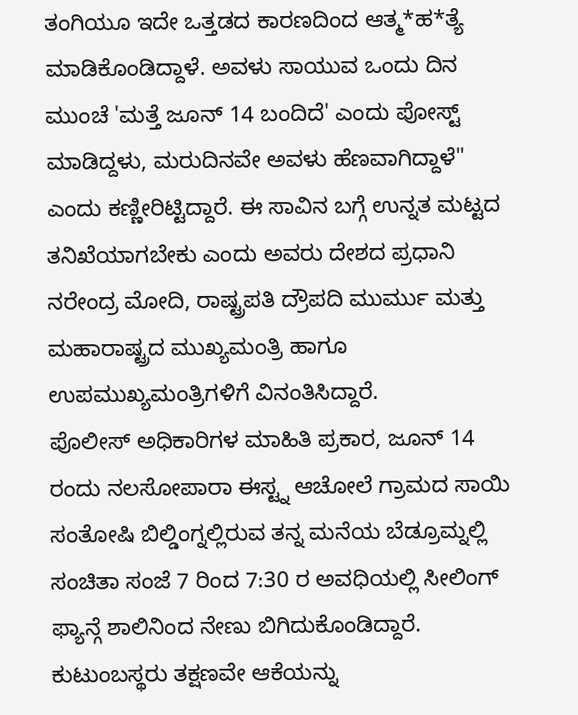ತಂಗಿಯೂ ಇದೇ ಒತ್ತಡದ ಕಾರಣದಿಂದ ಆತ್ಮ*ಹ*ತ್ಯೆ ಮಾಡಿಕೊಂಡಿದ್ದಾಳೆ. ಅವಳು ಸಾಯುವ ಒಂದು ದಿನ ಮುಂಚೆ 'ಮತ್ತೆ ಜೂನ್ 14 ಬಂದಿದೆ' ಎಂದು ಪೋಸ್ಟ್ ಮಾಡಿದ್ದಳು, ಮರುದಿನವೇ ಅವಳು ಹೆಣವಾಗಿದ್ದಾಳೆ" ಎಂದು ಕಣ್ಣೀರಿಟ್ಟಿದ್ದಾರೆ. ಈ ಸಾವಿನ ಬಗ್ಗೆ ಉನ್ನತ ಮಟ್ಟದ ತನಿಖೆಯಾಗಬೇಕು ಎಂದು ಅವರು ದೇಶದ ಪ್ರಧಾನಿ ನರೇಂದ್ರ ಮೋದಿ, ರಾಷ್ಟ್ರಪತಿ ದ್ರೌಪದಿ ಮುರ್ಮು ಮತ್ತು ಮಹಾರಾಷ್ಟ್ರದ ಮುಖ್ಯಮಂತ್ರಿ ಹಾಗೂ ಉಪಮುಖ್ಯಮಂತ್ರಿಗಳಿಗೆ ವಿನಂತಿಸಿದ್ದಾರೆ.
ಪೊಲೀಸ್ ಅಧಿಕಾರಿಗಳ ಮಾಹಿತಿ ಪ್ರಕಾರ, ಜೂನ್ 14 ರಂದು ನಲಸೋಪಾರಾ ಈಸ್ಟ್ನ ಆಚೋಲೆ ಗ್ರಾಮದ ಸಾಯಿ ಸಂತೋಷಿ ಬಿಲ್ಡಿಂಗ್ನಲ್ಲಿರುವ ತನ್ನ ಮನೆಯ ಬೆಡ್ರೂಮ್ನಲ್ಲಿ ಸಂಚಿತಾ ಸಂಜೆ 7 ರಿಂದ 7:30 ರ ಅವಧಿಯಲ್ಲಿ ಸೀಲಿಂಗ್ ಫ್ಯಾನ್ಗೆ ಶಾಲಿನಿಂದ ನೇಣು ಬಿಗಿದುಕೊಂಡಿದ್ದಾರೆ. ಕುಟುಂಬಸ್ಥರು ತಕ್ಷಣವೇ ಆಕೆಯನ್ನು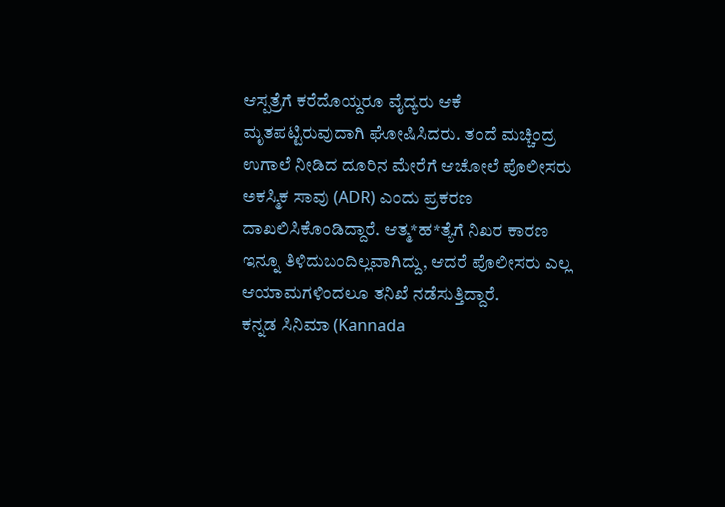ಆಸ್ಪತ್ರೆಗೆ ಕರೆದೊಯ್ದರೂ ವೈದ್ಯರು ಆಕೆ ಮೃತಪಟ್ಟಿರುವುದಾಗಿ ಘೋಷಿಸಿದರು. ತಂದೆ ಮಚ್ಚಿಂದ್ರ ಉಗಾಲೆ ನೀಡಿದ ದೂರಿನ ಮೇರೆಗೆ ಆಚೋಲೆ ಪೊಲೀಸರು ಅಕಸ್ಮಿಕ ಸಾವು (ADR) ಎಂದು ಪ್ರಕರಣ ದಾಖಲಿಸಿಕೊಂಡಿದ್ದಾರೆ. ಆತ್ಮ*ಹ*ತ್ಯೆಗೆ ನಿಖರ ಕಾರಣ ಇನ್ನೂ ತಿಳಿದುಬಂದಿಲ್ಲವಾಗಿದ್ದು, ಆದರೆ ಪೊಲೀಸರು ಎಲ್ಲ ಆಯಾಮಗಳಿಂದಲೂ ತನಿಖೆ ನಡೆಸುತ್ತಿದ್ದಾರೆ.
ಕನ್ನಡ ಸಿನಿಮಾ (Kannada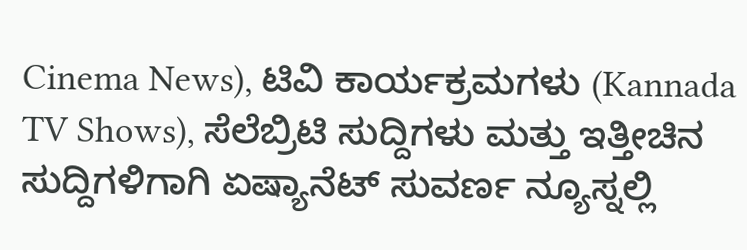Cinema News), ಟಿವಿ ಕಾರ್ಯಕ್ರಮಗಳು (Kannada TV Shows), ಸೆಲೆಬ್ರಿಟಿ ಸುದ್ದಿಗಳು ಮತ್ತು ಇತ್ತೀಚಿನ ಸುದ್ದಿಗಳಿಗಾಗಿ ಏಷ್ಯಾನೆಟ್ ಸುವರ್ಣ ನ್ಯೂಸ್ನಲ್ಲಿ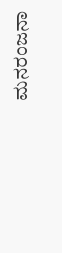ಮನರಂಜನಾ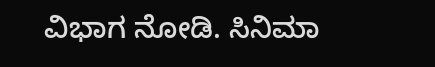ವಿಭಾಗ ನೋಡಿ. ಸಿನಿಮಾ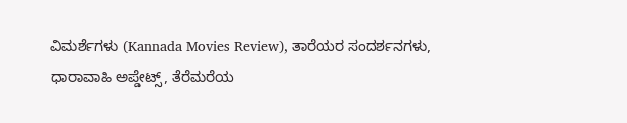ವಿಮರ್ಶೆಗಳು (Kannada Movies Review), ತಾರೆಯರ ಸಂದರ್ಶನಗಳು, ಧಾರಾವಾಹಿ ಅಪ್ಡೇಟ್ಸ್, ತೆರೆಮರೆಯ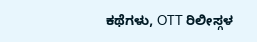ಕಥೆಗಳು, OTT ರಿಲೀಸ್ಗಳ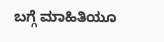ಬಗ್ಗೆ ಮಾಹಿತಿಯೂ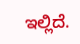ಇಲ್ಲಿದೆ.